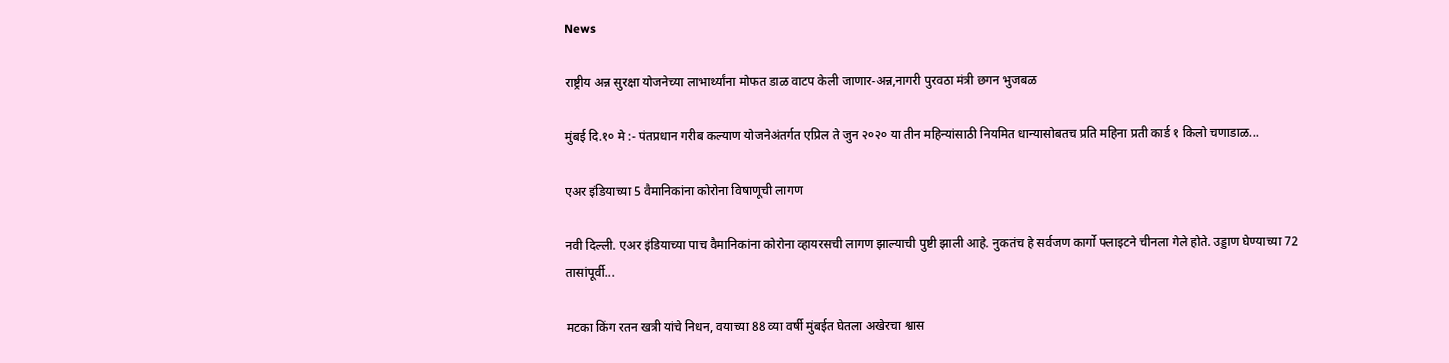News

राष्ट्रीय अन्न सुरक्षा योजनेच्या लाभार्थ्यांना मोफत डाळ वाटप केली जाणार-अन्न,नागरी पुरवठा मंत्री छगन भुजबळ

मुंबई दि.१० मे :- पंतप्रधान गरीब कल्याण योजनेअंतर्गत एप्रिल ते जुन २०२० या तीन महिन्यांसाठी नियमित धान्यासोबतच प्रति महिना प्रती कार्ड १ किलो चणाडाळ...

एअर इंडियाच्या 5 वैमानिकांना कोरोना विषाणूची लागण

नवी दिल्ली. एअर इंडियाच्या पाच वैमानिकांना कोरोना व्हायरसची लागण झाल्याची पुष्टी झाली आहे. नुकतंच हे सर्वजण कार्गो फ्लाइटने चीनला गेले होते. उड्डाण घेण्याच्या 72 तासांपूर्वी...

मटका किंग रतन खत्री यांचे निधन, वयाच्या 88 व्या वर्षी मुंबईत घेतला अखेरचा श्वास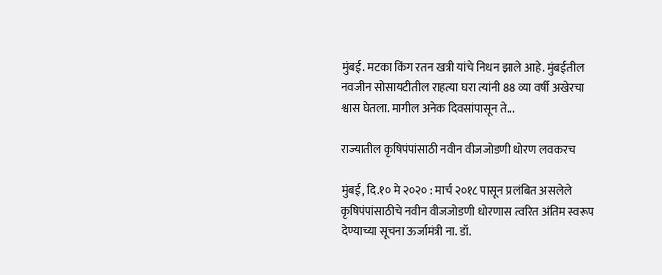मुंबई. मटका किंग रतन खत्री यांचे निधन झाले आहे. मुंबईतील नवजीन सोसायटीतील राहत्या घरा त्यांनी 88 व्या वर्षी अखेरचा श्वास घेतला. मागील अनेक दिवसांपासून ते...

राज्यातील कृषिपंपांसाठी नवीन वीजजोडणी धोरण लवकरच

मुंबई, दि.१० मे २०२० : मार्च २०१८ पासून प्रलंबित असलेले कृषिपंपांसाठीचे नवीन वीजजोडणी धोरणास त्वरित अंतिम स्वरूप देण्याच्या सूचना ऊर्जामंत्री ना. डॉ.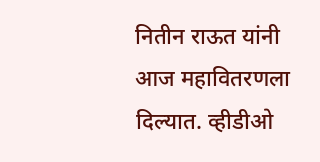नितीन राऊत यांनी आज महावितरणला दिल्यात. व्हीडीओ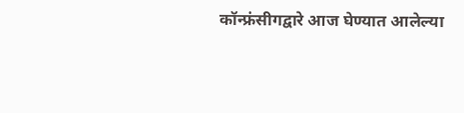कॉन्फ्रंसीगद्वारे आज घेण्यात आलेल्या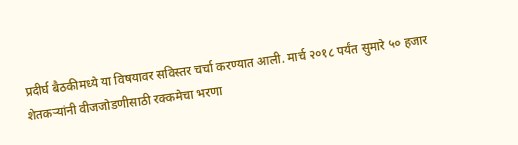प्रदीर्घ बैठकीमध्ये या विषयावर सविस्तर चर्चा करण्यात आली. मार्च २०१८ पर्यंत सुमारे ५० हजार शेतकऱ्यांनी वीजजोडणीसाठी रक्कमेचा भरणा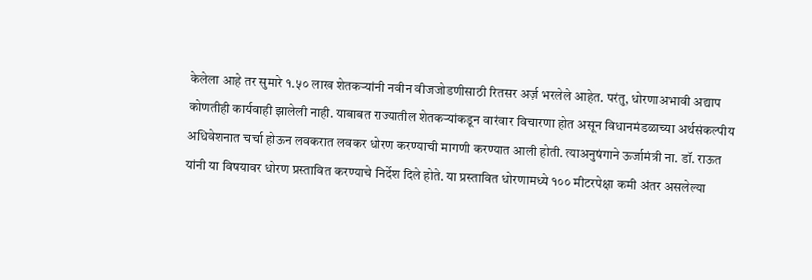केलेला आहे तर सुमारे १.५० लाख शेतकऱ्यांनी नवीन वीजजोडणीसाठी रितसर अर्ज़ भरलेले आहेत. परंतु, धोरणाअभावी अद्याप कोणतीही कार्यवाही झालेली नाही. याबाबत राज्यातील शेतकऱ्यांकडून वारंवार विचारणा होत असून विधानमंडळाच्या अर्थसंकल्पीय अधिवेशनात चर्चा होऊन लवकरात लवकर धोरण करण्याची मागणी करण्यात आली होती. त्याअनुषंगाने ऊर्जामंत्री ना. डॉ. राऊत यांनी या विषयावर धोरण प्रस्तावित करण्याचे निर्देश दिले होते. या प्रस्तावित धोरणामध्ये १०० मीटरपेक्षा कमी अंतर असलेल्या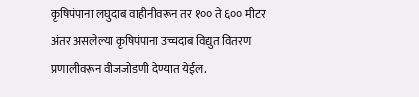कृषिपंपाना लघुदाब वाहीनीवरून तर १०० ते ६०० मीटर अंतर असलेल्या कृषिपंपाना उच्चदाब विद्युत वितरण प्रणालीवरून वीजजोडणी देण्यात येईल.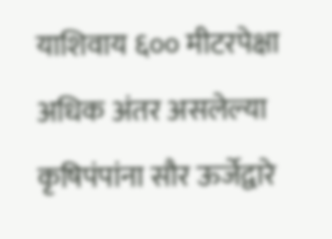याशिवाय ६०० मीटरपेक्षा अधिक अंतर असलेल्या कृषिपंपांना सौर ऊर्जेद्वारे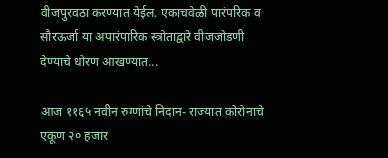वीजपुरवठा करण्यात येईल. एकाचवेळी पारंपरिक व सौरऊर्जा या अपारंपारिक स्त्रोताद्वारे वीजजोडणी देण्याचे धोरण आखण्यात...

आज ११६५ नवीन रुग्णांचे निदान- राज्यात कोरोनाचे एकूण २० हजार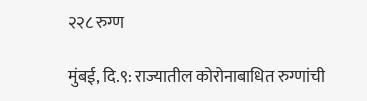२२८ रुग्ण

मुंबई, दि.९: राज्यातील कोरोनाबाधित रुग्णांची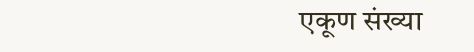एकूण संख्या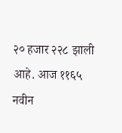२० हजार २२८ झाली आहे. आज ११६५ नवीन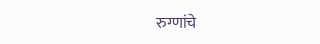रुग्णांचे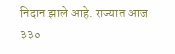निदान झाले आहे. राज्यात आज  ३३०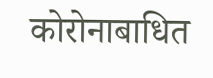कोरोनाबाधित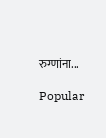रुग्णांना...

Popular